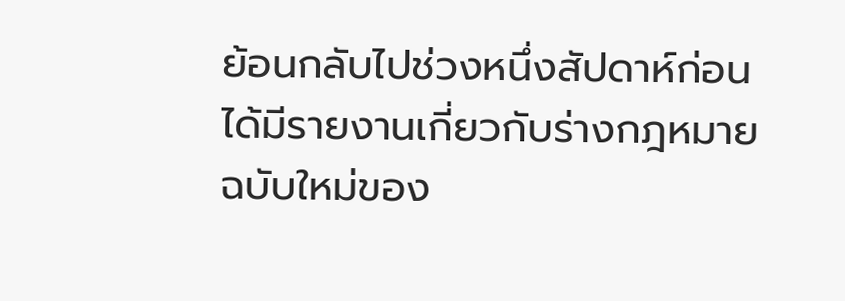ย้อนกลับไปช่วงหนึ่งสัปดาห์ก่อนได้มีรายงานเกี่ยวกับร่างกฎหมายฉบับใหม่ของ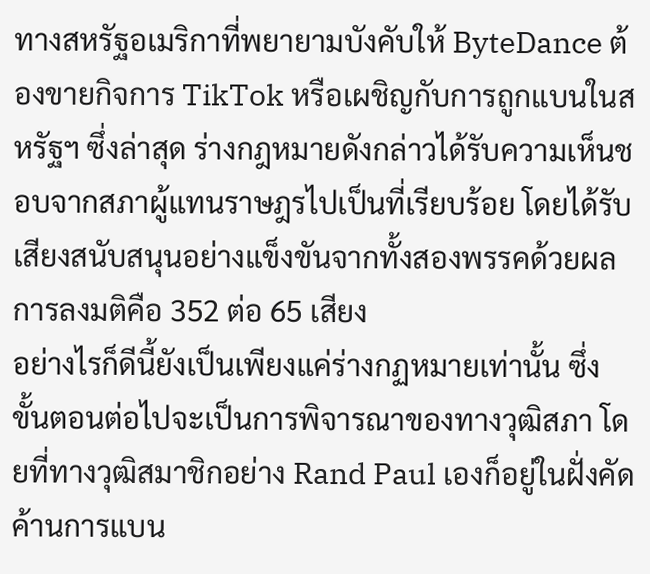ทางสหรัฐอเมริกาที่พยายามบังคับให้ ByteDance ต้องขายกิจการ TikTok หรือเผชิญกับการถูกแบนในสหรัฐฯ ซึ่งล่าสุด ร่างกฎหมายดังกล่าวได้รับความเห็นชอบจากสภาผู้แทนราษฎรไปเป็นที่เรียบร้อย โดยได้รับเสียงสนับสนุนอย่างแข็งขันจากทั้งสองพรรคด้วยผลการลงมติคือ 352 ต่อ 65 เสียง
อย่างไรก็ดีนี้ยังเป็นเพียงแค่ร่างกฏหมายเท่านั้น ซึ่งขั้นตอนต่อไปจะเป็นการพิจารณาของทางวุฒิสภา โดยที่ทางวุฒิสมาชิกอย่าง Rand Paul เองก็อยู่ในฝั่งคัดค้านการแบน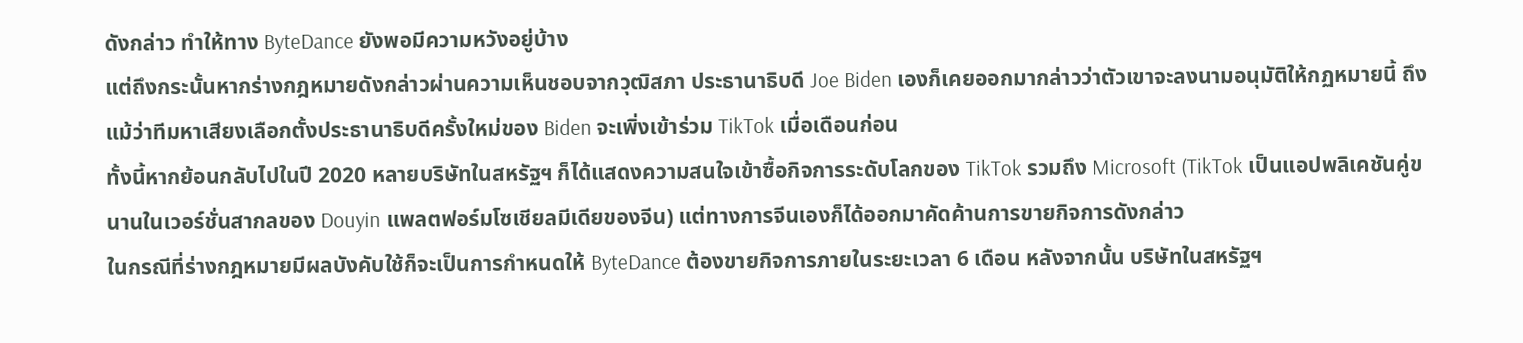ดังกล่าว ทำให้ทาง ByteDance ยังพอมีความหวังอยู่บ้าง
แต่ถึงกระนั้นหากร่างกฎหมายดังกล่าวผ่านความเห็นชอบจากวุฒิสภา ประธานาธิบดี Joe Biden เองก็เคยออกมากล่าวว่าตัวเขาจะลงนามอนุมัติให้กฏหมายนี้ ถึงแม้ว่าทีมหาเสียงเลือกตั้งประธานาธิบดีครั้งใหม่ของ Biden จะเพิ่งเข้าร่วม TikTok เมื่อเดือนก่อน
ทั้งนี้หากย้อนกลับไปในปี 2020 หลายบริษัทในสหรัฐฯ ก็ได้แสดงความสนใจเข้าซื้อกิจการระดับโลกของ TikTok รวมถึง Microsoft (TikTok เป็นแอปพลิเคชันคู่ขนานในเวอร์ชั่นสากลของ Douyin แพลตฟอร์มโซเชียลมีเดียของจีน) แต่ทางการจีนเองก็ได้ออกมาคัดค้านการขายกิจการดังกล่าว
ในกรณีที่ร่างกฎหมายมีผลบังคับใช้ก็จะเป็นการกำหนดให้ ByteDance ต้องขายกิจการภายในระยะเวลา 6 เดือน หลังจากนั้น บริษัทในสหรัฐฯ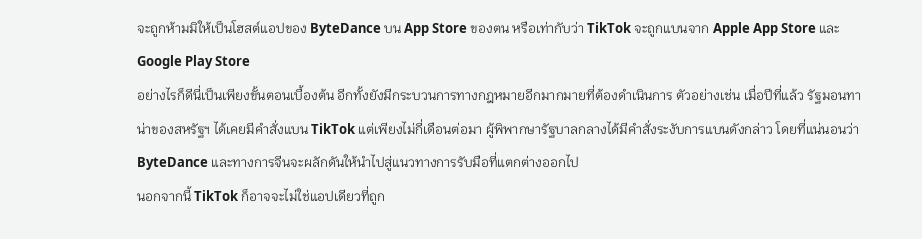จะถูกห้ามมิให้เป็นโฮสต์แอปของ ByteDance บน App Store ของตน หรือเท่ากับว่า TikTok จะถูกแบนจาก Apple App Store และ Google Play Store
อย่างไรก็ดีนี่เป็นเพียงขั้นตอนเบื้องต้น อีกทั้งยังมีกระบวนการทางกฎหมายอีกมากมายที่ต้องดำเนินการ ตัวอย่างเช่น เมื่อปีที่แล้ว รัฐมอนทาน่าของสหรัฐฯ ได้เคยมีคำสั่งแบน TikTok แต่เพียงไม่กี่เดือนต่อมา ผู้พิพากษารัฐบาลกลางได้มีคำสั่งระงับการแบนดังกล่าว โดยที่แน่นอนว่า ByteDance และทางการจีนจะผลักดันให้นำไปสู่แนวทางการรับมือที่แตกต่างออกไป
นอกจากนี้ TikTok ก็อาจจะไม่ใช่แอปเดียวที่ถูก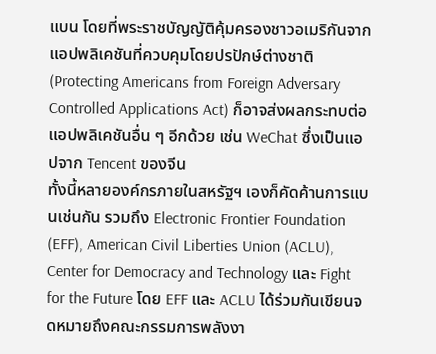แบน โดยที่พระราชบัญญัติคุ้มครองชาวอเมริกันจากแอปพลิเคชันที่ควบคุมโดยปรปักษ์ต่างชาติ (Protecting Americans from Foreign Adversary Controlled Applications Act) ก็อาจส่งผลกระทบต่อแอปพลิเคชันอื่น ๆ อีกด้วย เช่น WeChat ซึ่งเป็นแอปจาก Tencent ของจีน
ทั้งนี้หลายองค์กรภายในสหรัฐฯ เองก็คัดค้านการแบนเช่นกัน รวมถึง Electronic Frontier Foundation (EFF), American Civil Liberties Union (ACLU), Center for Democracy and Technology และ Fight for the Future โดย EFF และ ACLU ได้ร่วมกันเขียนจดหมายถึงคณะกรรมการพลังงา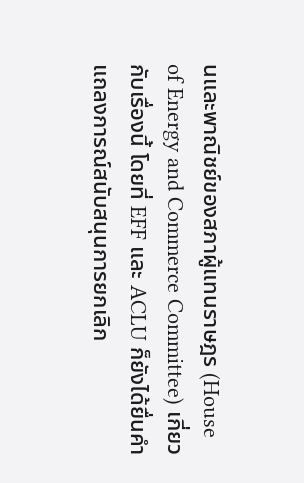นและพาณิชย์ของสภาผู้แทนราษฎร (House of Energy and Commerce Committee) เกี่ยวกับเรื่องนี้ โดยที่ EFF และ ACLU ก็ยังได้ยื่นคำแถลงการณ์สนับสนุนการยกเลิก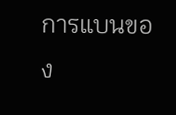การแบนของ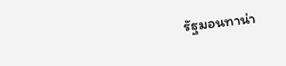รัฐมอนทาน่า